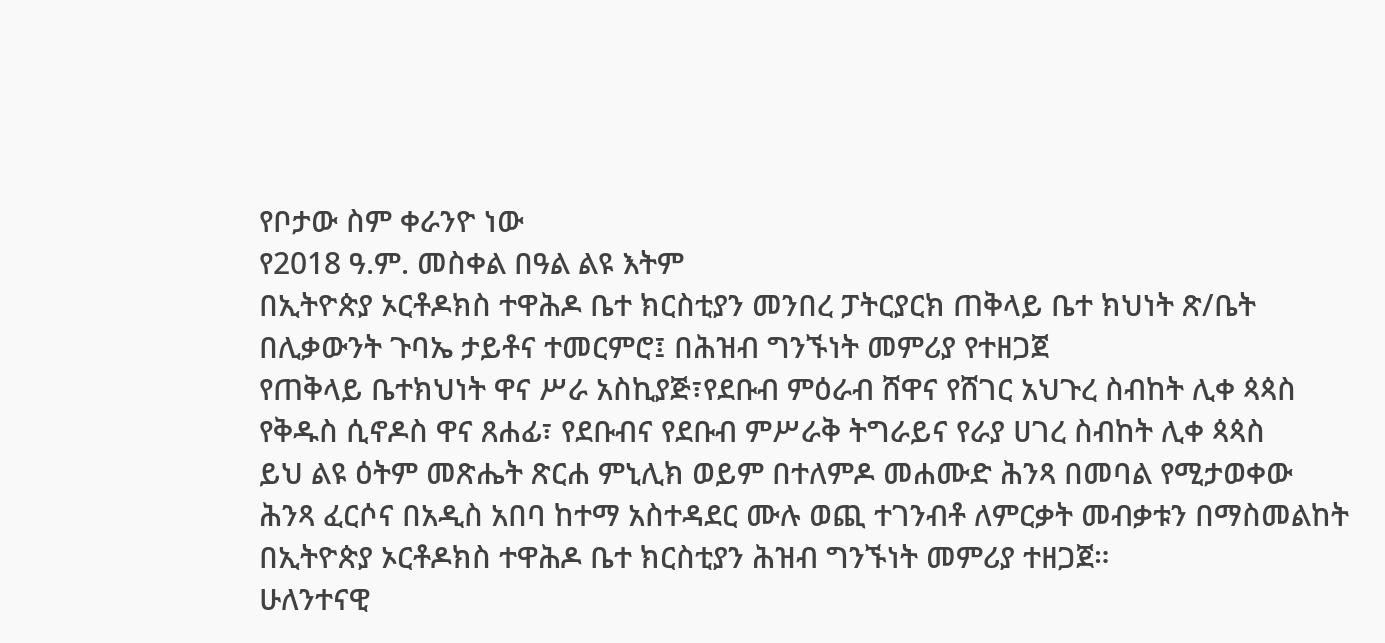የቦታው ስም ቀራንዮ ነው
የ2018 ዓ.ም. መስቀል በዓል ልዩ እትም
በኢትዮጵያ ኦርቶዶክስ ተዋሕዶ ቤተ ክርስቲያን መንበረ ፓትርያርክ ጠቅላይ ቤተ ክህነት ጽ/ቤት በሊቃውንት ጉባኤ ታይቶና ተመርምሮ፤ በሕዝብ ግንኙነት መምሪያ የተዘጋጀ
የጠቅላይ ቤተክህነት ዋና ሥራ አስኪያጅ፣የደቡብ ምዕራብ ሸዋና የሸገር አህጉረ ስብከት ሊቀ ጳጳስ
የቅዱስ ሲኖዶስ ዋና ጸሐፊ፣ የደቡብና የደቡብ ምሥራቅ ትግራይና የራያ ሀገረ ስብከት ሊቀ ጳጳስ
ይህ ልዩ ዕትም መጽሔት ጽርሐ ምኒሊክ ወይም በተለምዶ መሐሙድ ሕንጻ በመባል የሚታወቀው ሕንጻ ፈርሶና በአዲስ አበባ ከተማ አስተዳደር ሙሉ ወጪ ተገንብቶ ለምርቃት መብቃቱን በማስመልከት በኢትዮጵያ ኦርቶዶክስ ተዋሕዶ ቤተ ክርስቲያን ሕዝብ ግንኙነት መምሪያ ተዘጋጀ።
ሁለንተናዊ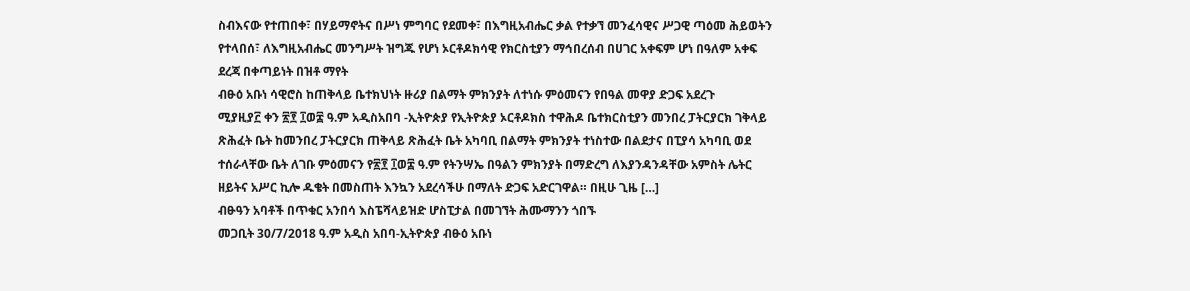ስብእናው የተጠበቀ፣ በሃይማኖትና በሥነ ምግባር የደመቀ፣ በእግዚአብሔር ቃል የተቃኘ መንፈሳዊና ሥጋዊ ጣዕመ ሕይወትን የተላበሰ፣ ለእግዚአብሔር መንግሥት ዝግጁ የሆነ ኦርቶዶክሳዊ የክርስቲያን ማኅበረሰብ በሀገር አቀፍም ሆነ በዓለም አቀፍ ደረጃ በቀጣይነት በዝቶ ማየት
ብፁዕ አቡነ ሳዊሮስ ከጠቅላይ ቤተክህነት ዙሪያ በልማት ምክንያት ለተነሱ ምዕመናን የበዓል መዋያ ድጋፍ አደረጉ
ሚያዚያ፫ ቀን ፳፻ ፲ወ፰ ዓ.ም አዲስአበባ -ኢትዮጵያ የኢትዮጵያ ኦርቶዶክስ ተዋሕዶ ቤተክርስቲያን መንበረ ፓትርያርክ ገቅላይ ጽሕፈት ቤት ከመንበረ ፓትርያርክ ጠቅላይ ጽሕፈት ቤት አካባቢ በልማት ምክንያት ተነስተው በልደታና በፒያሳ አካባቢ ወደ ተሰራላቸው ቤት ለገቡ ምዕመናን የ፳፻ ፲ወ፰ ዓ.ም የትንሣኤ በዓልን ምክንያት በማድረግ ለእያንዳንዳቸው አምስት ሌትር ዘይትና አሥር ኪሎ ዱቄት በመስጠት እንኳን አደረሳችሁ በማለት ድጋፍ አድርገዋል። በዚሁ ጊዜ […]
ብፁዓን አባቶች በጥቁር አንበሳ እስፔሻላይዝድ ሆስፒታል በመገኘት ሕሙማንን ጎበኙ
መጋቢት 30/7/2018 ዓ.ም አዲስ አበባ-ኢትዮጵያ ብፁዕ አቡነ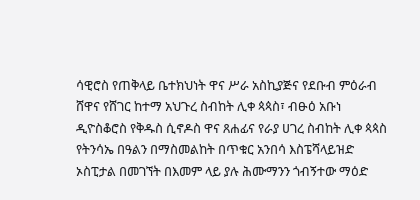ሳዊሮስ የጠቅላይ ቤተክህነት ዋና ሥራ አስኪያጅና የደቡብ ምዕራብ ሸዋና የሸገር ከተማ አህጉረ ስብከት ሊቀ ጳጳስ፣ ብፁዕ አቡነ ዲዮስቆሮስ የቅዱስ ሲኖዶስ ዋና ጸሐፊና የራያ ሀገረ ስብከት ሊቀ ጳጳስ የትንሳኤ በዓልን በማስመልከት በጥቁር አንበሳ እስፔሻላይዝድ ኦስፒታል በመገኘት በእመም ላይ ያሉ ሕሙማንን ጎብኝተው ማዕድ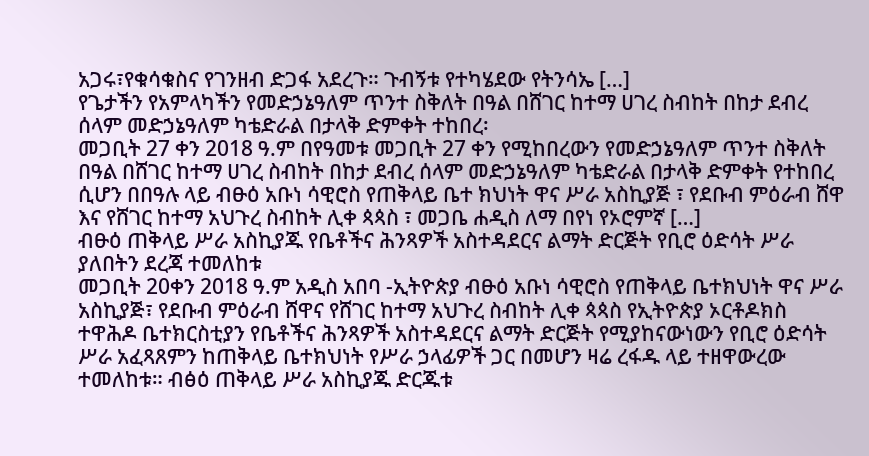አጋሩ፣የቁሳቁስና የገንዘብ ድጋፋ አደረጉ። ጉብኝቱ የተካሄደው የትንሳኤ […]
የጌታችን የአምላካችን የመድኃኔዓለም ጥንተ ስቅለት በዓል በሸገር ከተማ ሀገረ ስብከት በከታ ደብረ ሰላም መድኃኔዓለም ካቴድራል በታላቅ ድምቀት ተከበረ፡
መጋቢት 27 ቀን 2018 ዓ.ም በየዓመቱ መጋቢት 27 ቀን የሚከበረውን የመድኃኔዓለም ጥንተ ስቅለት በዓል በሸገር ከተማ ሀገረ ስብከት በከታ ደብረ ሰላም መድኃኔዓለም ካቴድራል በታላቅ ድምቀት የተከበረ ሲሆን በበዓሉ ላይ ብፁዕ አቡነ ሳዊሮስ የጠቅላይ ቤተ ክህነት ዋና ሥራ አስኪያጅ ፣ የደቡብ ምዕራብ ሸዋ እና የሸገር ከተማ አህጉረ ስብከት ሊቀ ጳጳስ ፣ መጋቤ ሐዲስ ለማ በየነ የኦሮምኛ […]
ብፁዕ ጠቅላይ ሥራ አስኪያጁ የቤቶችና ሕንጻዎች አስተዳደርና ልማት ድርጅት የቢሮ ዕድሳት ሥራ ያለበትን ደረጃ ተመለከቱ
መጋቢት 20ቀን 2018 ዓ.ም አዲስ አበባ -ኢትዮጵያ ብፁዕ አቡነ ሳዊሮስ የጠቅላይ ቤተክህነት ዋና ሥራ አስኪያጅ፣ የደቡብ ምዕራብ ሸዋና የሸገር ከተማ አህጉረ ስብከት ሊቀ ጳጳስ የኢትዮጵያ ኦርቶዶክስ ተዋሕዶ ቤተክርስቲያን የቤቶችና ሕንጻዎች አስተዳደርና ልማት ድርጅት የሚያከናውነውን የቢሮ ዕድሳት ሥራ አፈጻጸምን ከጠቅላይ ቤተክህነት የሥራ ኃላፊዎች ጋር በመሆን ዛሬ ረፋዱ ላይ ተዘዋውረው ተመለከቱ። ብፅዕ ጠቅላይ ሥራ አስኪያጁ ድርጁቱ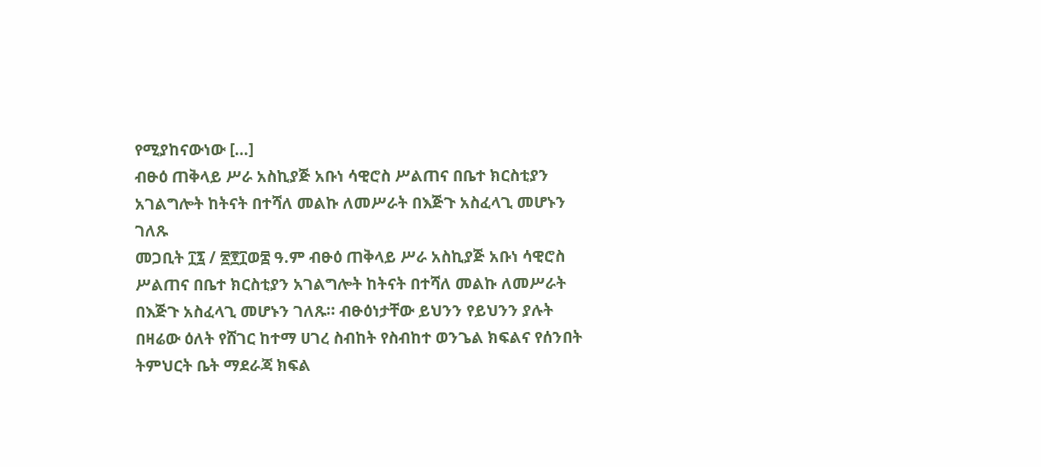የሚያከናውነው […]
ብፁዕ ጠቅላይ ሥራ አስኪያጅ አቡነ ሳዊሮስ ሥልጠና በቤተ ክርስቲያን አገልግሎት ከትናት በተሻለ መልኩ ለመሥራት በእጅጉ አስፈላጊ መሆኑን ገለጹ
መጋቢት ፲፯ / ፳፻፲ወ፰ ዓ.ም ብፁዕ ጠቅላይ ሥራ አስኪያጅ አቡነ ሳዊሮስ ሥልጠና በቤተ ክርስቲያን አገልግሎት ከትናት በተሻለ መልኩ ለመሥራት በእጅጉ አስፈላጊ መሆኑን ገለጹ። ብፁዕነታቸው ይህንን የይህንን ያሉት በዛሬው ዕለት የሸገር ከተማ ሀገረ ስብከት የስብከተ ወንጌል ክፍልና የሰንበት ትምህርት ቤት ማደራጃ ክፍል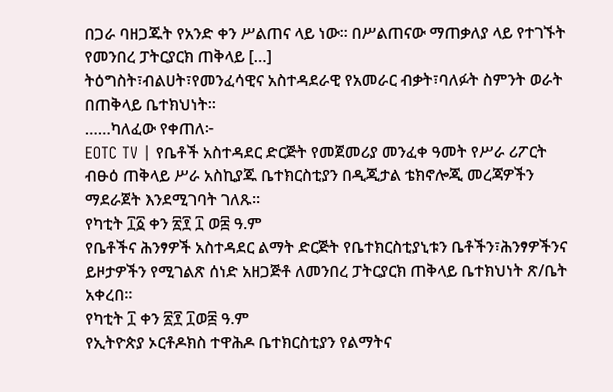በጋራ ባዘጋጁት የአንድ ቀን ሥልጠና ላይ ነው። በሥልጠናው ማጠቃለያ ላይ የተገኙት የመንበረ ፓትርያርክ ጠቅላይ […]
ትዕግስት፣ብልሀት፣የመንፈሳዊና አስተዳደራዊ የአመራር ብቃት፣ባለፉት ስምንት ወራት በጠቅላይ ቤተክህነት።
……ካለፈው የቀጠለ፦
EOTC TV | የቤቶች አስተዳደር ድርጅት የመጀመሪያ መንፈቀ ዓመት የሥራ ሪፖርት
ብፁዕ ጠቅላይ ሥራ አስኪያጁ ቤተክርስቲያን በዲጂታል ቴክኖሎጂ መረጃዎችን ማደራጀት እንደሚገባት ገለጹ።
የካቲት ፲፩ ቀን ፳፻ ፲ ወ፰ ዓ.ም
የቤቶችና ሕንፃዎች አስተዳደር ልማት ድርጅት የቤተክርስቲያኒቱን ቤቶችን፣ሕንፃዎችንና ይዞታዎችን የሚገልጽ ሰነድ አዘጋጅቶ ለመንበረ ፓትርያርክ ጠቅላይ ቤተክህነት ጽ/ቤት አቀረበ።
የካቲት ፲ ቀን ፳፻ ፲ወ፰ ዓ.ም
የኢትዮጵያ ኦርቶዶክስ ተዋሕዶ ቤተክርስቲያን የልማትና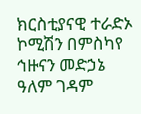ክርስቲያናዊ ተራድኦ ኮሚሽን በምስካየ ኅዙናን መድኃኔ ዓለም ገዳም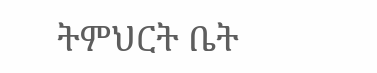ትምህርት ቤት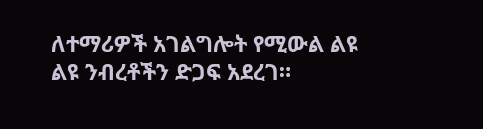ለተማሪዎች አገልግሎት የሚውል ልዩ ልዩ ንብረቶችን ድጋፍ አደረገ።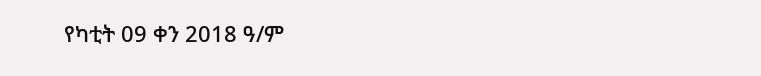የካቲት 09 ቀን 2018 ዓ/ም